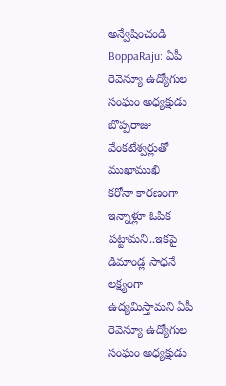అన్వేషించండి
BoppaRaju: ఏపీ రెవెన్యూ ఉద్యోగుల సంఘం అధ్యక్షుడు బొప్పరాజు వేంకటేశ్వర్లుతో ముఖాముఖి
కరోనా కారణంగా ఇన్నాళ్లూ ఓపిక పట్టామని..ఇకపై డిమాండ్ల సాధనే లక్ష్యంగా ఉద్యమిస్తామని ఏపీ రెవెన్యూ ఉద్యోగుల సంఘం అధ్యక్షుడు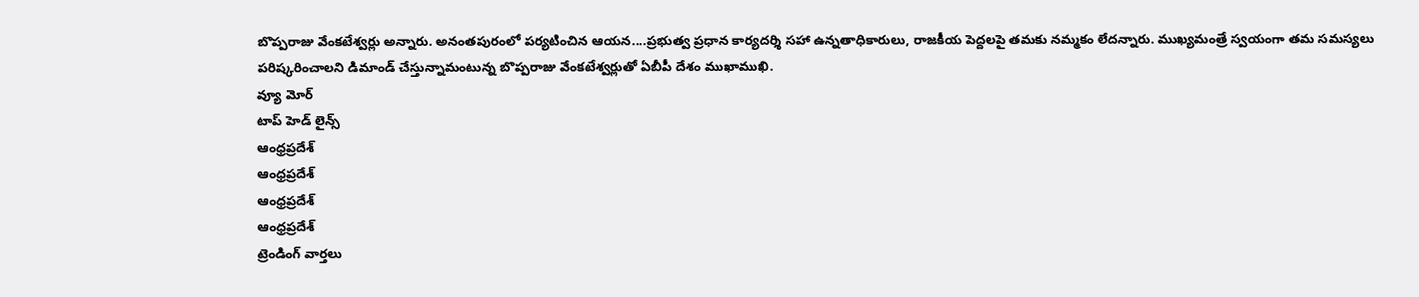బొప్పరాజు వేంకటేశ్వర్లు అన్నారు. అనంతపురంలో పర్యటించిన ఆయన....ప్రభుత్వ ప్రధాన కార్యదర్శి సహా ఉన్నతాధికారులు, రాజకీయ పెద్దలపై తమకు నమ్మకం లేదన్నారు. ముఖ్యమంత్రే స్వయంగా తమ సమస్యలు పరిష్కరించాలని డిమాండ్ చేస్తున్నామంటున్న బొప్పరాజు వేంకటేశ్వర్లుతో ఏబీపీ దేశం ముఖాముఖి.
వ్యూ మోర్
టాప్ హెడ్ లైన్స్
ఆంధ్రప్రదేశ్
ఆంధ్రప్రదేశ్
ఆంధ్రప్రదేశ్
ఆంధ్రప్రదేశ్
ట్రెండింగ్ వార్తలు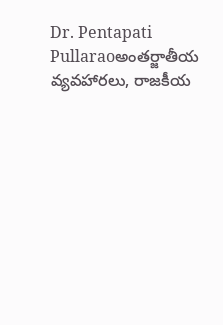Dr. Pentapati Pullaraoఅంతర్జాతీయ వ్యవహారలు, రాజకీయ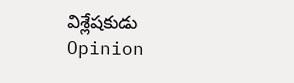విశ్లేషకుడు
Opinion